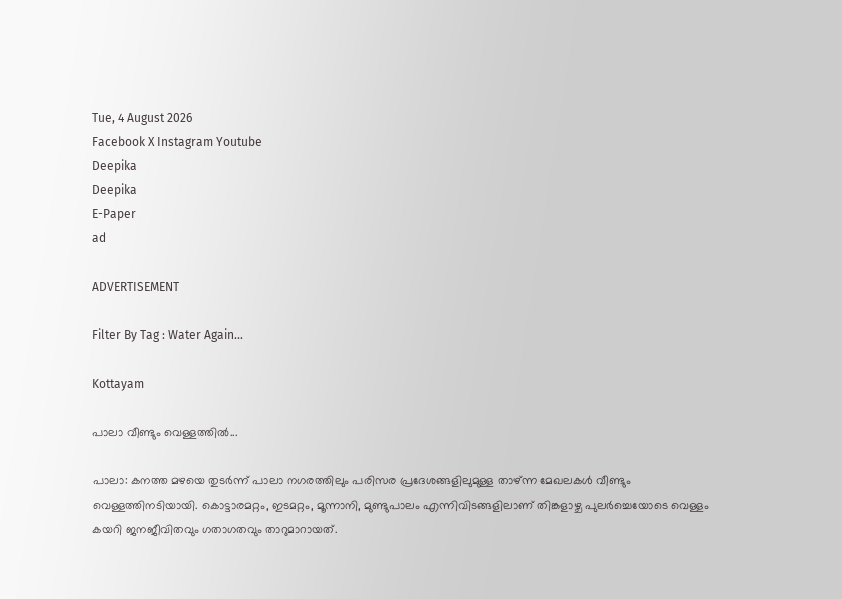Tue, 4 August 2026
Facebook X Instagram Youtube
Deepika
Deepika
E-Paper
ad

ADVERTISEMENT

Filter By Tag : Water Again...

Kottayam

പാലാ വീണ്ടും വെള്ളത്തിൽ...

പാലാ: കനത്ത മഴയെ തുടർന്ന് പാലാ നഗരത്തിലും പരിസര പ്രദേശങ്ങളിലുമുള്ള താഴ്ന്ന മേഖലകൾ വീണ്ടും വെള്ളത്തിനടിയായി. കൊട്ടാരമറ്റം, ഇടമറ്റം, മൂന്നാനി, മുണ്ടുപാലം എന്നിവിടങ്ങളിലാണ് തിങ്കളാഴ്ച പുലർച്ചെയോടെ വെള്ളം കയറി ജനജീവിതവും ഗതാഗതവും താറുമാറായത്.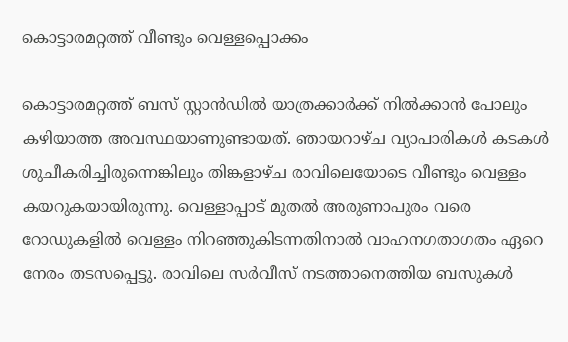കൊട്ടാരമറ്റത്ത് വീണ്ടും വെള്ളപ്പൊക്കം

കൊട്ടാരമറ്റത്ത് ബസ് സ്റ്റാൻഡിൽ യാത്രക്കാർക്ക് നിൽക്കാൻ പോലും കഴിയാത്ത അവസ്ഥയാണുണ്ടായത്. ഞായറാഴ്ച വ്യാപാരികൾ കടകൾ ശുചീകരിച്ചിരുന്നെങ്കിലും തിങ്കളാഴ്ച രാവിലെയോടെ വീണ്ടും വെള്ളം കയറുകയായിരുന്നു. വെള്ളാപ്പാട് മുതൽ അരുണാപുരം വരെ റോഡുകളിൽ വെള്ളം നിറഞ്ഞുകിടന്നതിനാൽ വാഹനഗതാഗതം ഏറെ നേരം തടസപ്പെട്ടു. രാവിലെ സർവീസ് നടത്താനെത്തിയ ബസുകൾ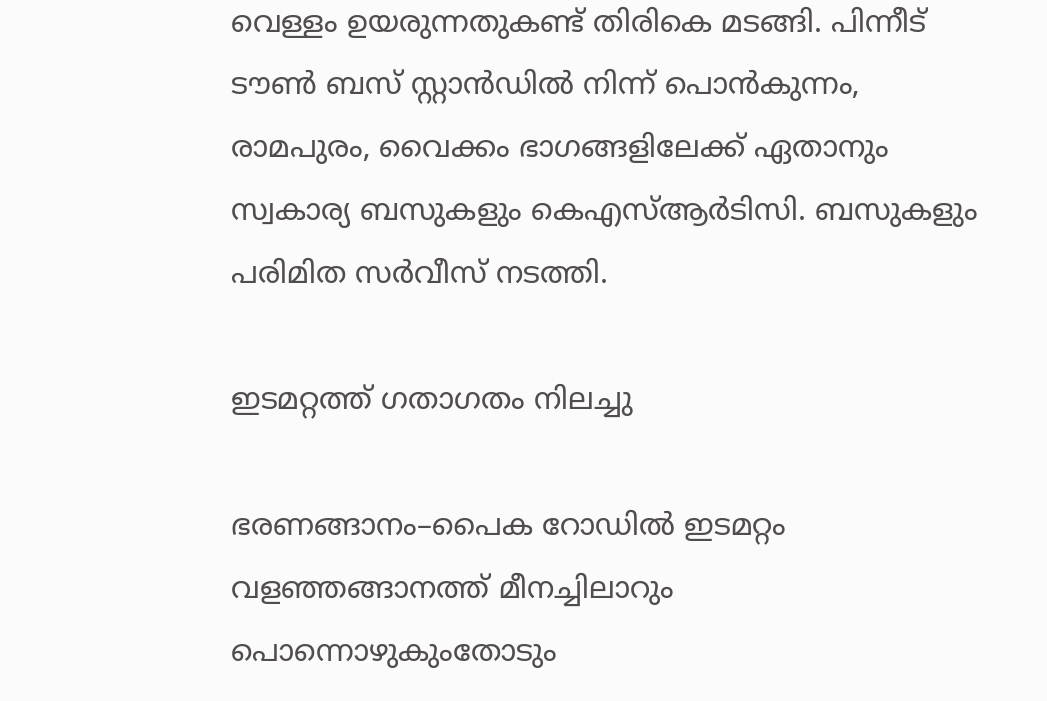വെള്ളം ഉയരുന്നതുകണ്ട് തിരികെ മടങ്ങി. പിന്നീട് ടൗൺ ബസ് സ്റ്റാൻഡിൽ നിന്ന് പൊൻകുന്നം, രാമപുരം, വൈക്കം ഭാഗങ്ങളിലേക്ക് ഏതാനും സ്വകാര്യ ബസുകളും കെഎസ്ആർടിസി. ബസുകളും പരിമിത സർവീസ് നടത്തി.

ഇടമറ്റത്ത് ഗതാഗതം നിലച്ചു

ഭരണങ്ങാനം–പൈക റോഡിൽ ഇടമറ്റം വളഞ്ഞങ്ങാനത്ത് മീനച്ചിലാറും പൊന്നൊഴുകുംതോടും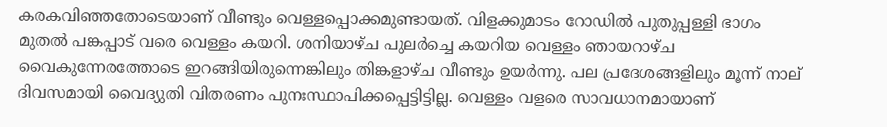കരകവിഞ്ഞതോടെയാണ് വീണ്ടും വെള്ളപ്പൊക്കമുണ്ടായത്. വിളക്കുമാടം റോഡിൽ പുതുപ്പള്ളി ഭാഗം മുതൽ പങ്കപ്പാട് വരെ വെള്ളം കയറി. ശനിയാഴ്ച പുലർച്ചെ കയറിയ വെള്ളം ഞായറാഴ്ച വൈകുന്നേരത്തോടെ ഇറങ്ങിയിരുന്നെങ്കിലും തിങ്കളാഴ്ച വീണ്ടും ഉയർന്നു. പല പ്രദേശങ്ങളിലും മൂന്ന് നാല് ദിവസമായി വൈദ്യുതി വിതരണം പുനഃസ്ഥാപിക്കപ്പെട്ടിട്ടില്ല. വെള്ളം വളരെ സാവധാനമായാണ്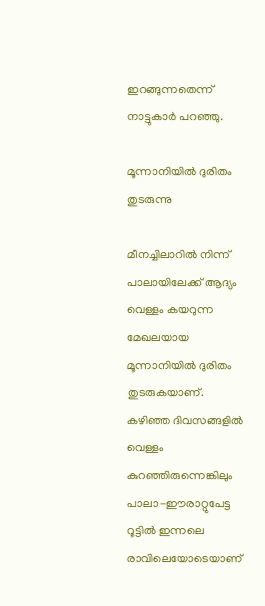ഇറങ്ങുന്നതെന്ന് നാട്ടുകാർ പറഞ്ഞു.

മൂന്നാനിയിൽ ദുരിതം തുടരുന്നു

മീനച്ചിലാറിൽ നിന്ന് പാലായിലേക്ക് ആദ്യം വെള്ളം കയറുന്ന മേഖലയായ മൂന്നാനിയിൽ ദുരിതം തുടരുകയാണ്. കഴിഞ്ഞ ദിവസങ്ങളിൽ വെള്ളം കുറഞ്ഞിരുന്നെങ്കിലും പാലാ-ഈരാറ്റുപേട്ട റൂട്ടില്‍ ഇന്നലെ രാവിലെയോടെയാണ്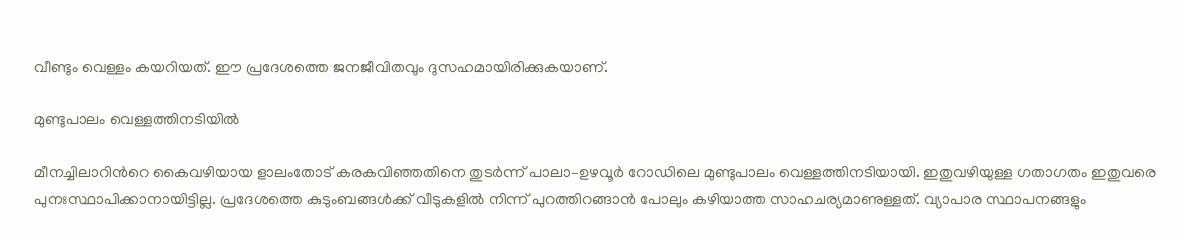വീണ്ടും വെള്ളം കയറിയത്. ഈ പ്രദേശത്തെ ജനജീവിതവും ദുസഹമായിരിക്കുകയാണ്.

മുണ്ടുപാലം വെള്ളത്തിനടിയിൽ

മീനച്ചിലാറിന്‍റെ കൈവഴിയായ ളാലംതോട് കരകവിഞ്ഞതിനെ തുടർന്ന് പാലാ–ഉഴവൂർ റോഡിലെ മുണ്ടുപാലം വെള്ളത്തിനടിയായി. ഇതുവഴിയുള്ള ഗതാഗതം ഇതുവരെ പുനഃസ്ഥാപിക്കാനായിട്ടില്ല. പ്രദേശത്തെ കുടുംബങ്ങൾക്ക് വീടുകളിൽ നിന്ന് പുറത്തിറങ്ങാൻ പോലും കഴിയാത്ത സാഹചര്യമാണുള്ളത്. വ്യാപാര സ്ഥാപനങ്ങളും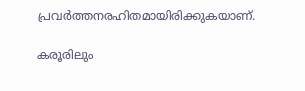പ്രവർത്തനരഹിതമായിരിക്കുകയാണ്.

കരൂരിലും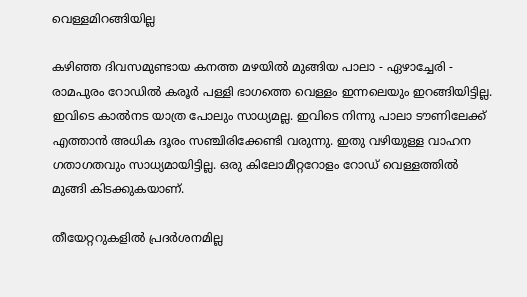വെള്ളമിറങ്ങിയില്ല

കഴിഞ്ഞ ദിവസമുണ്ടായ കനത്ത മഴയില്‍ മുങ്ങിയ പാലാ - ഏഴാച്ചേരി - രാമപുരം റോഡില്‍ കരൂര്‍ പള്ളി ഭാഗത്തെ വെള്ളം ഇന്നലെയും ഇറങ്ങിയിട്ടില്ല. ഇവിടെ കാല്‍നട യാത്ര പോലും സാധ്യമല്ല. ഇവിടെ നിന്നു പാലാ ടൗണിലേക്ക് എത്താന്‍ അധിക ദൂരം സഞ്ചിരിക്കേണ്ടി വരുന്നു. ഇതു വഴിയുള്ള വാഹന ഗതാഗതവും സാധ്യമായിട്ടില്ല. ഒരു കിലോമീറ്ററോളം റോഡ് വെള്ളത്തില്‍ മുങ്ങി കിടക്കുകയാണ്.

തീയേറ്ററുകളില്‍ പ്രദര്‍ശനമില്ല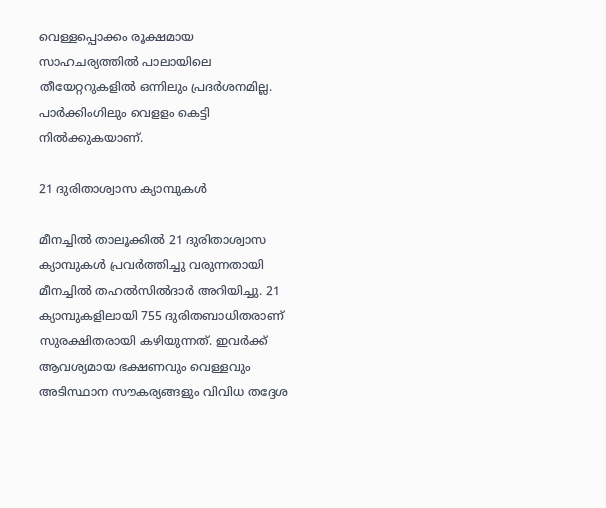വെള്ളപ്പൊക്കം രൂക്ഷമായ സാഹചര്യത്തില്‍ പാലായിലെ തീയേറ്ററുകളില്‍ ഒന്നിലും പ്രദര്‍ശനമില്ല. പാര്‍ക്കിംഗിലും വെളളം കെട്ടി നില്‍ക്കുകയാണ്.

21 ദുരിതാശ്വാസ ക്യാമ്പുകള്‍

മീനച്ചില്‍ താലൂക്കില്‍ 21 ദുരിതാശ്വാസ ക്യാമ്പുകള്‍ പ്രവര്‍ത്തിച്ചു വരുന്നതായി മീനച്ചില്‍ തഹല്‍സില്‍ദാര്‍ അറിയിച്ചു. 21 ക്യാമ്പുകളിലായി 755 ദുരിതബാധിതരാണ് സുരക്ഷിതരായി കഴിയുന്നത്. ഇവര്‍ക്ക് ആവശ്യമായ ഭക്ഷണവും വെള്ളവും അടിസ്ഥാന സൗകര്യങ്ങളും വിവിധ തദ്ദേശ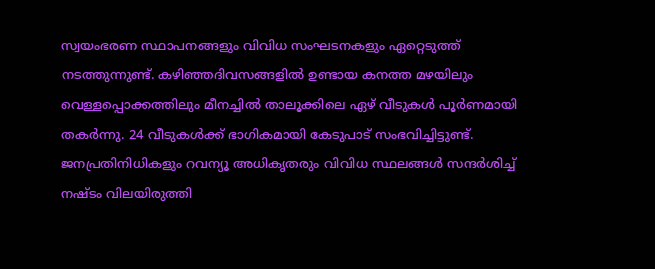സ്വയംഭരണ സ്ഥാപനങ്ങളും വിവിധ സംഘടനകളും ഏറ്റെടുത്ത് നടത്തുന്നുണ്ട്. കഴിഞ്ഞദിവസങ്ങളില്‍ ഉണ്ടായ കനത്ത മഴയിലും വെള്ളപ്പൊക്കത്തിലും മീനച്ചില്‍ താലൂക്കിലെ ഏഴ് വീടുകള്‍ പൂര്‍ണമായി തകര്‍ന്നു. 24 വീടുകള്‍ക്ക് ഭാഗികമായി കേടുപാട് സംഭവിച്ചിട്ടുണ്ട്. ജനപ്രതിനിധികളും റവന്യൂ അധികൃതരും വിവിധ സ്ഥലങ്ങള്‍ സന്ദര്‍ശിച്ച് നഷ്ടം വിലയിരുത്തി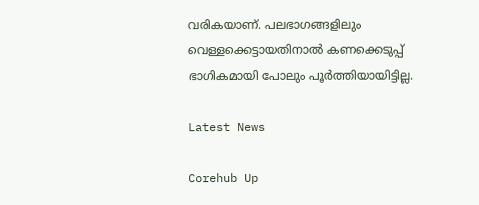വരികയാണ്. പലഭാഗങ്ങളിലും വെള്ളക്കെട്ടായതിനാല്‍ കണക്കെടുപ്പ് ഭാഗികമായി പോലും പൂര്‍ത്തിയായിട്ടില്ല.

Latest News

Corehub Up